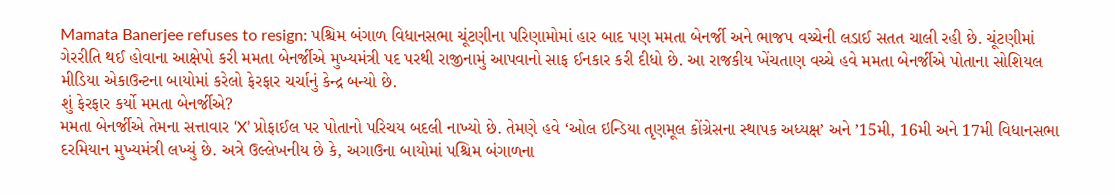Mamata Banerjee refuses to resign: પશ્ચિમ બંગાળ વિધાનસભા ચૂંટણીના પરિણામોમાં હાર બાદ પણ મમતા બેનર્જી અને ભાજપ વચ્ચેની લડાઈ સતત ચાલી રહી છે. ચૂંટણીમાં ગેરરીતિ થઈ હોવાના આક્ષેપો કરી મમતા બેનર્જીએ મુખ્યમંત્રી પદ પરથી રાજીનામું આપવાનો સાફ ઈનકાર કરી દીધો છે. આ રાજકીય ખેંચતાણ વચ્ચે હવે મમતા બેનર્જીએ પોતાના સોશિયલ મીડિયા એકાઉન્ટના બાયોમાં કરેલો ફેરફાર ચર્ચાનું કેન્દ્ર બન્યો છે.
શું ફેરફાર કર્યો મમતા બેનર્જીએ?
મમતા બેનર્જીએ તેમના સત્તાવાર ‘X’ પ્રોફાઈલ પર પોતાનો પરિચય બદલી નાખ્યો છે. તેમણે હવે ‘ઓલ ઇન્ડિયા તૃણમૂલ કોંગ્રેસના સ્થાપક અધ્યક્ષ’ અને ’15મી, 16મી અને 17મી વિધાનસભા દરમિયાન મુખ્યમંત્રી લખ્યું છે. અત્રે ઉલ્લેખનીય છે કે, અગાઉના બાયોમાં પશ્ચિમ બંગાળના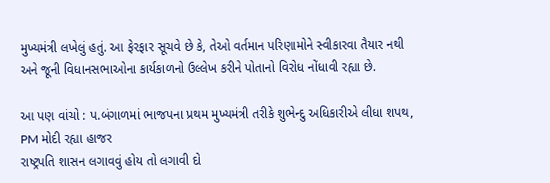મુખ્યમંત્રી લખેલું હતું. આ ફેરફાર સૂચવે છે કે, તેઓ વર્તમાન પરિણામોને સ્વીકારવા તૈયાર નથી અને જૂની વિધાનસભાઓના કાર્યકાળનો ઉલ્લેખ કરીને પોતાનો વિરોધ નોંધાવી રહ્યા છે.

આ પણ વાંચો : પ.બંગાળમાં ભાજપના પ્રથમ મુખ્યમંત્રી તરીકે શુભેન્દુ અધિકારીએ લીધા શપથ, PM મોદી રહ્યા હાજર
રાષ્ટ્રપતિ શાસન લગાવવું હોય તો લગાવી દો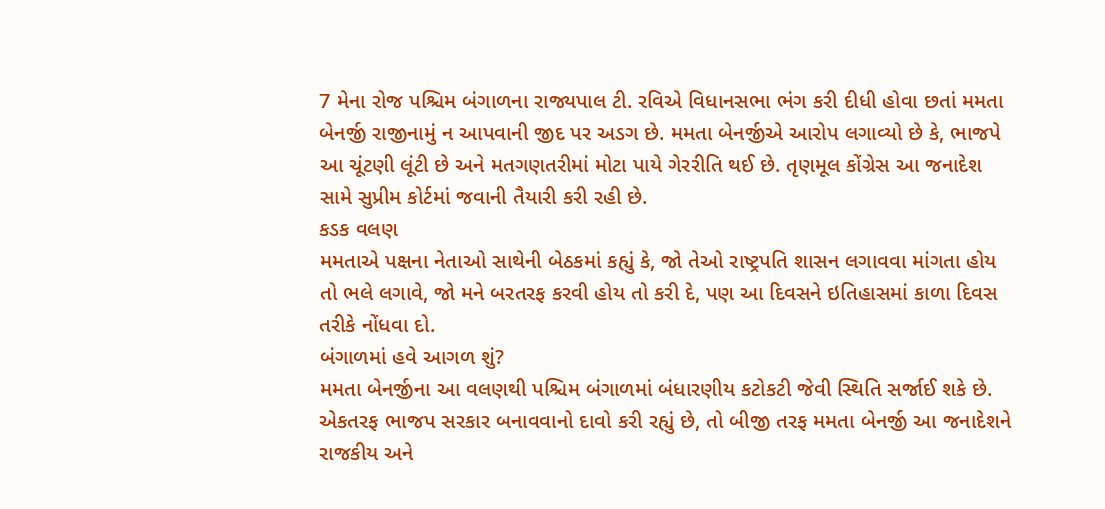7 મેના રોજ પશ્ચિમ બંગાળના રાજ્યપાલ ટી. રવિએ વિધાનસભા ભંગ કરી દીધી હોવા છતાં મમતા બેનર્જી રાજીનામું ન આપવાની જીદ પર અડગ છે. મમતા બેનર્જીએ આરોપ લગાવ્યો છે કે, ભાજપે આ ચૂંટણી લૂંટી છે અને મતગણતરીમાં મોટા પાયે ગેરરીતિ થઈ છે. તૃણમૂલ કોંગ્રેસ આ જનાદેશ સામે સુપ્રીમ કોર્ટમાં જવાની તૈયારી કરી રહી છે.
કડક વલણ
મમતાએ પક્ષના નેતાઓ સાથેની બેઠકમાં કહ્યું કે, જો તેઓ રાષ્ટ્રપતિ શાસન લગાવવા માંગતા હોય તો ભલે લગાવે, જો મને બરતરફ કરવી હોય તો કરી દે, પણ આ દિવસને ઇતિહાસમાં કાળા દિવસ તરીકે નોંધવા દો.
બંગાળમાં હવે આગળ શું?
મમતા બેનર્જીના આ વલણથી પશ્ચિમ બંગાળમાં બંધારણીય કટોકટી જેવી સ્થિતિ સર્જાઈ શકે છે. એકતરફ ભાજપ સરકાર બનાવવાનો દાવો કરી રહ્યું છે, તો બીજી તરફ મમતા બેનર્જી આ જનાદેશને રાજકીય અને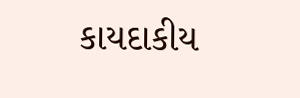કાયદાકીય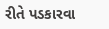રીતે પડકારવા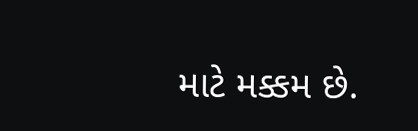માટે મક્કમ છે.